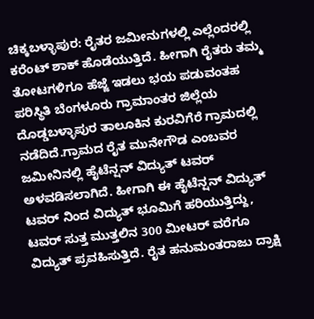ಚಿಕ್ಕಬಳ್ಳಾಪುರ: ರೈತರ ಜಮೀನುಗಳಲ್ಲಿ ಎಲ್ಲೆಂದರಲ್ಲಿ ಕರೆಂಟ್ ಶಾಕ್ ಹೊಡೆಯುತ್ತಿದೆ. ಹೀಗಾಗಿ ರೈತರು ತಮ್ಮ ತೋಟಗಳಿಗೂ ಹೆಜ್ಜೆ ಇಡಲು ಭಯ ಪಡುವಂತಹ ಪರಿಸ್ಥಿತಿ ಬೆಂಗಳೂರು ಗ್ರಾಮಾಂತರ ಜಿಲ್ಲೆಯ ದೊಡ್ಡಬಳ್ಳಾಪುರ ತಾಲೂಕಿನ ಕುರವಿಗೆರೆ ಗ್ರಾಮದಲ್ಲಿ ನಡೆದಿದೆ.ಗ್ರಾಮದ ರೈತ ಮುನೇಗೌಡ ಎಂಬವರ ಜಮೀನಿನಲ್ಲಿ ಹೈಟೆನ್ಷನ್ ವಿದ್ಯುತ್ ಟವರ್ ಅಳವಡಿಸಲಾಗಿದೆ. ಹೀಗಾಗಿ ಈ ಹೈಟೆನ್ಷನ್ ವಿದ್ಯುತ್ ಟವರ್ ನಿಂದ ವಿದ್ಯುತ್ ಭೂಮಿಗೆ ಹರಿಯುತ್ತಿದ್ದು, ಟವರ್ ಸುತ್ತ ಮುತ್ತಲಿನ 300 ಮೀಟರ್ ವರೆಗೂ ವಿದ್ಯುತ್ ಪ್ರವಹಿಸುತ್ತಿದೆ. ರೈತ ಹನುಮಂತರಾಜು ದ್ರಾಕ್ಷಿ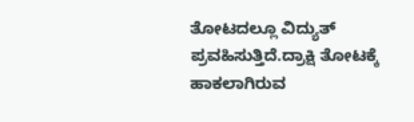ತೋಟದಲ್ಲೂ ವಿದ್ಯುತ್ ಪ್ರವಹಿಸುತ್ತಿದೆ.ದ್ರಾಕ್ಷಿ ತೋಟಕ್ಕೆ ಹಾಕಲಾಗಿರುವ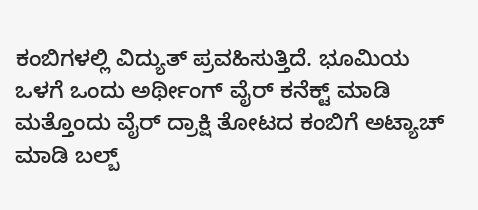ಕಂಬಿಗಳಲ್ಲಿ ವಿದ್ಯುತ್ ಪ್ರವಹಿಸುತ್ತಿದೆ. ಭೂಮಿಯ ಒಳಗೆ ಒಂದು ಅರ್ಥೀಂಗ್ ವೈರ್ ಕನೆಕ್ಟ್ ಮಾಡಿ ಮತ್ತೊಂದು ವೈರ್ ದ್ರಾಕ್ಷಿ ತೋಟದ ಕಂಬಿಗೆ ಅಟ್ಯಾಚ್ ಮಾಡಿ ಬಲ್ಬ್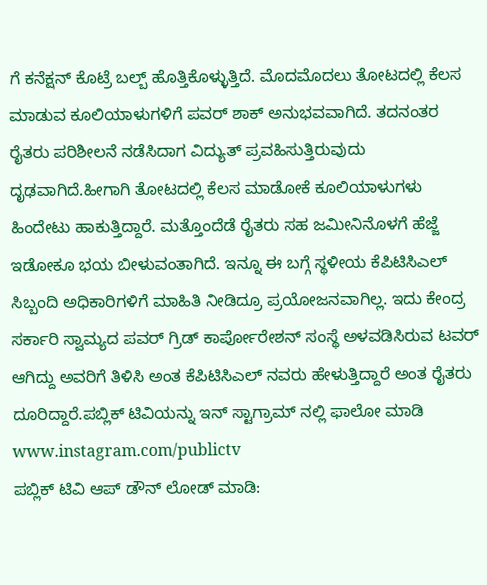ಗೆ ಕನೆಕ್ಷನ್ ಕೊಟ್ರೆ ಬಲ್ಬ್ ಹೊತ್ತಿಕೊಳ್ಳುತ್ತಿದೆ. ಮೊದಮೊದಲು ತೋಟದಲ್ಲಿ ಕೆಲಸ ಮಾಡುವ ಕೂಲಿಯಾಳುಗಳಿಗೆ ಪವರ್ ಶಾಕ್ ಅನುಭವವಾಗಿದೆ. ತದನಂತರ ರೈತರು ಪರಿಶೀಲನೆ ನಡೆಸಿದಾಗ ವಿದ್ಯುತ್ ಪ್ರವಹಿಸುತ್ತಿರುವುದು ದೃಢವಾಗಿದೆ.ಹೀಗಾಗಿ ತೋಟದಲ್ಲಿ ಕೆಲಸ ಮಾಡೋಕೆ ಕೂಲಿಯಾಳುಗಳು ಹಿಂದೇಟು ಹಾಕುತ್ತಿದ್ದಾರೆ. ಮತ್ತೊಂದೆಡೆ ರೈತರು ಸಹ ಜಮೀನಿನೊಳಗೆ ಹೆಜ್ಜೆ ಇಡೋಕೂ ಭಯ ಬೀಳುವಂತಾಗಿದೆ. ಇನ್ನೂ ಈ ಬಗ್ಗೆ ಸ್ಥಳೀಯ ಕೆಪಿಟಿಸಿಎಲ್ ಸಿಬ್ಬಂದಿ ಅಧಿಕಾರಿಗಳಿಗೆ ಮಾಹಿತಿ ನೀಡಿದ್ರೂ ಪ್ರಯೋಜನವಾಗಿಲ್ಲ. ಇದು ಕೇಂದ್ರ ಸರ್ಕಾರಿ ಸ್ವಾಮ್ಯದ ಪವರ್ ಗ್ರಿಡ್ ಕಾರ್ಪೋರೇಶನ್ ಸಂಸ್ಥೆ ಅಳವಡಿಸಿರುವ ಟವರ್ ಆಗಿದ್ದು ಅವರಿಗೆ ತಿಳಿಸಿ ಅಂತ ಕೆಪಿಟಿಸಿಎಲ್ ನವರು ಹೇಳುತ್ತಿದ್ದಾರೆ ಅಂತ ರೈತರು ದೂರಿದ್ದಾರೆ.ಪಬ್ಲಿಕ್ ಟಿವಿಯನ್ನು ಇನ್ ಸ್ಟಾಗ್ರಾಮ್ ನಲ್ಲಿ ಫಾಲೋ ಮಾಡಿ www.instagram.com/publictv
ಪಬ್ಲಿಕ್ ಟಿವಿ ಆಪ್ ಡೌನ್ ಲೋಡ್ ಮಾಡಿ: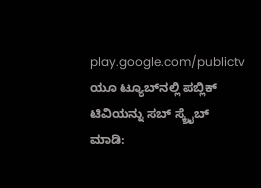play.google.com/publictv
ಯೂ ಟ್ಯೂಬ್‍ನಲ್ಲಿ ಪಬ್ಲಿಕ್ ಟಿವಿಯನ್ನು ಸಬ್ ಸ್ಕ್ರೈಬ್ ಮಾಡಿ: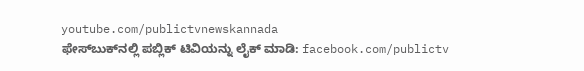youtube.com/publictvnewskannada
ಫೇಸ್‍ಬುಕ್‍ನಲ್ಲಿ ಪಬ್ಲಿಕ್ ಟಿವಿಯನ್ನು ಲೈಕ್ ಮಾಡಿ: facebook.com/publictv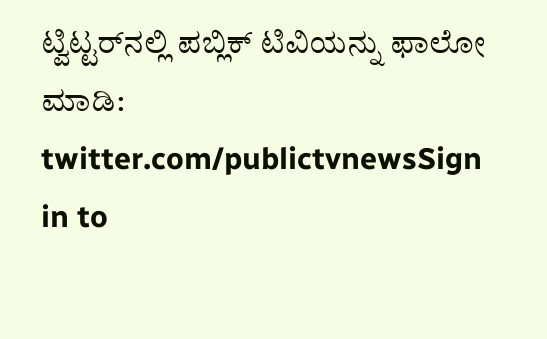ಟ್ವಿಟ್ಟರ್‌ನಲ್ಲಿ ಪಬ್ಲಿಕ್ ಟಿವಿಯನ್ನು ಫಾಲೋ ಮಾಡಿ: twitter.com/publictvnewsSign in to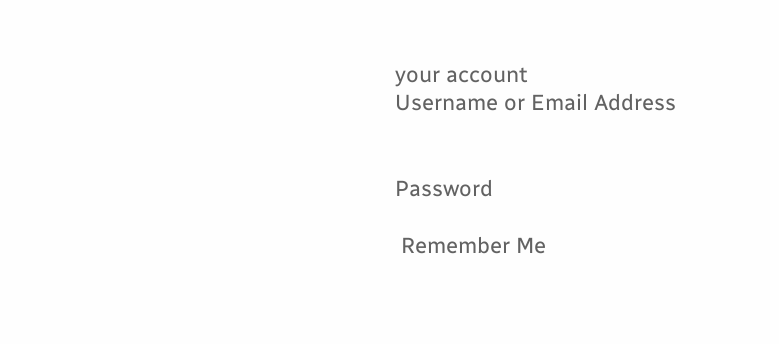your account
Username or Email Address


Password

 Remember Me